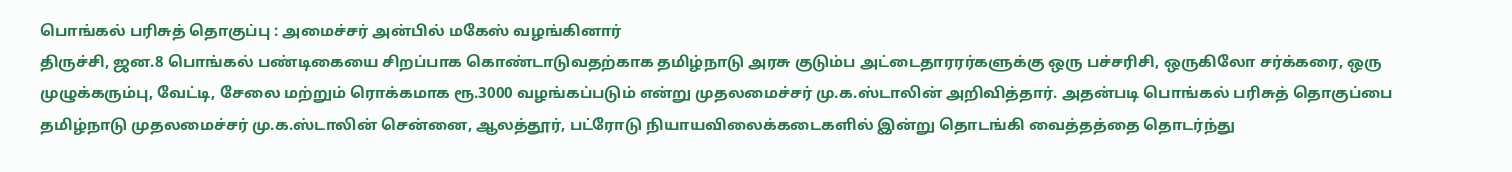பொங்கல் பரிசுத் தொகுப்பு : அமைச்சர் அன்பில் மகேஸ் வழங்கினார்
திருச்சி, ஜன.8 பொங்கல் பண்டிகையை சிறப்பாக கொண்டாடுவதற்காக தமிழ்நாடு அரசு குடும்ப அட்டைதாரரர்களுக்கு ஒரு பச்சரிசி, ஒருகிலோ சர்க்கரை, ஒரு முழுக்கரும்பு, வேட்டி, சேலை மற்றும் ரொக்கமாக ரூ.3000 வழங்கப்படும் என்று முதலமைச்சர் மு.க.ஸ்டாலின் அறிவித்தார். அதன்படி பொங்கல் பரிசுத் தொகுப்பை தமிழ்நாடு முதலமைச்சர் மு.க.ஸ்டாலின் சென்னை, ஆலத்தூர், பட்ரோடு நியாயவிலைக்கடைகளில் இன்று தொடங்கி வைத்தத்தை தொடர்ந்து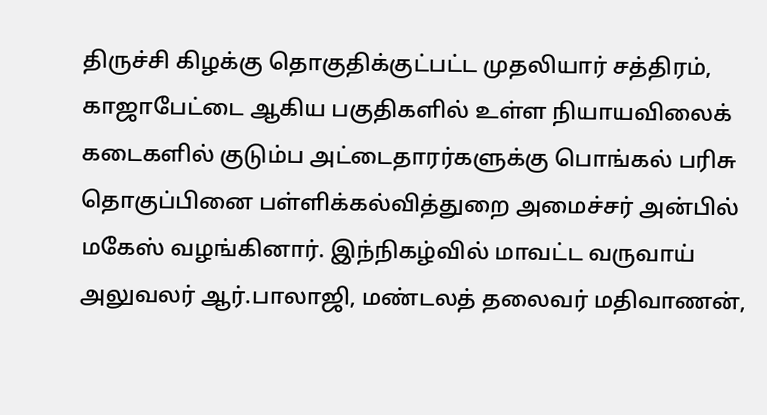திருச்சி கிழக்கு தொகுதிக்குட்பட்ட முதலியார் சத்திரம், காஜாபேட்டை ஆகிய பகுதிகளில் உள்ள நியாயவிலைக் கடைகளில் குடும்ப அட்டைதாரர்களுக்கு பொங்கல் பரிசு தொகுப்பினை பள்ளிக்கல்வித்துறை அமைச்சர் அன்பில் மகேஸ் வழங்கினார். இந்நிகழ்வில் மாவட்ட வருவாய் அலுவலர் ஆர்.பாலாஜி, மண்டலத் தலைவர் மதிவாணன்,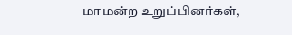மாமன்ற உறுப்பினர்கள்,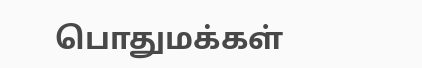பொதுமக்கள்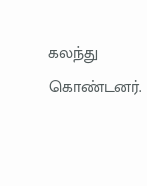கலந்து கொண்டனர்.